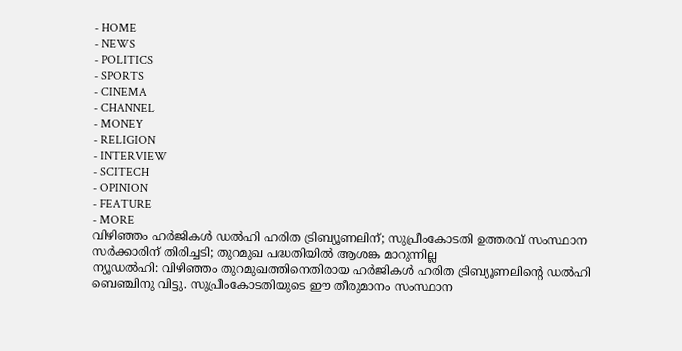- HOME
- NEWS
- POLITICS
- SPORTS
- CINEMA
- CHANNEL
- MONEY
- RELIGION
- INTERVIEW
- SCITECH
- OPINION
- FEATURE
- MORE
വിഴിഞ്ഞം ഹർജികൾ ഡൽഹി ഹരിത ട്രിബ്യൂണലിന്; സുപ്രീംകോടതി ഉത്തരവ് സംസ്ഥാന സർക്കാരിന് തിരിച്ചടി; തുറമുഖ പദ്ധതിയിൽ ആശങ്ക മാറുന്നില്ല
ന്യൂഡൽഹി: വിഴിഞ്ഞം തുറമുഖത്തിനെതിരായ ഹർജികൾ ഹരിത ട്രിബ്യൂണലിന്റെ ഡൽഹി ബെഞ്ചിനു വിട്ടു. സുപ്രീംകോടതിയുടെ ഈ തീരുമാനം സംസ്ഥാന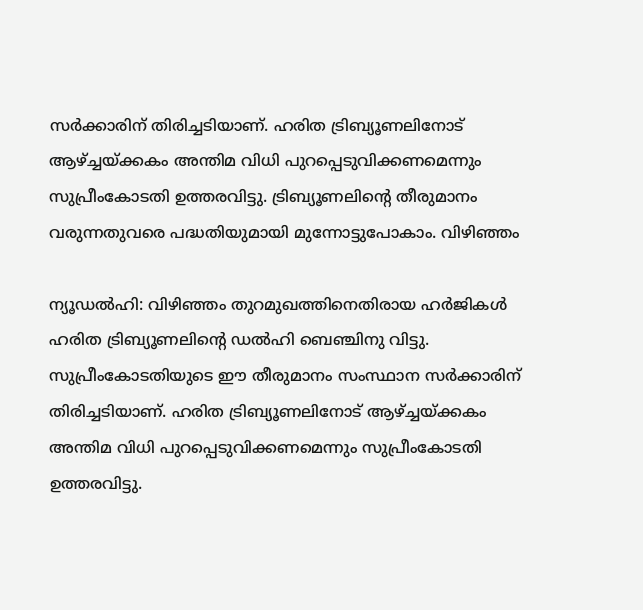സർക്കാരിന് തിരിച്ചടിയാണ്. ഹരിത ട്രിബ്യൂണലിനോട് ആഴ്ച്ചയ്ക്കകം അന്തിമ വിധി പുറപ്പെടുവിക്കണമെന്നും സുപ്രീംകോടതി ഉത്തരവിട്ടു. ട്രിബ്യൂണലിന്റെ തീരുമാനം വരുന്നതുവരെ പദ്ധതിയുമായി മുന്നോട്ടുപോകാം. വിഴിഞ്ഞം

ന്യൂഡൽഹി: വിഴിഞ്ഞം തുറമുഖത്തിനെതിരായ ഹർജികൾ ഹരിത ട്രിബ്യൂണലിന്റെ ഡൽഹി ബെഞ്ചിനു വിട്ടു. സുപ്രീംകോടതിയുടെ ഈ തീരുമാനം സംസ്ഥാന സർക്കാരിന് തിരിച്ചടിയാണ്. ഹരിത ട്രിബ്യൂണലിനോട് ആഴ്ച്ചയ്ക്കകം അന്തിമ വിധി പുറപ്പെടുവിക്കണമെന്നും സുപ്രീംകോടതി ഉത്തരവിട്ടു.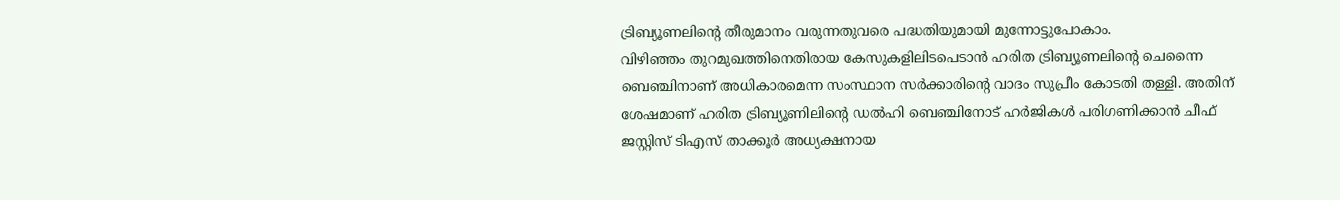ട്രിബ്യൂണലിന്റെ തീരുമാനം വരുന്നതുവരെ പദ്ധതിയുമായി മുന്നോട്ടുപോകാം.
വിഴിഞ്ഞം തുറമുഖത്തിനെതിരായ കേസുകളിലിടപെടാൻ ഹരിത ട്രിബ്യൂണലിന്റെ ചെന്നൈ ബെഞ്ചിനാണ് അധികാരമെന്ന സംസ്ഥാന സർക്കാരിന്റെ വാദം സുപ്രീം കോടതി തള്ളി. അതിന് ശേഷമാണ് ഹരിത ട്രിബ്യൂണിലിന്റെ ഡൽഹി ബെഞ്ചിനോട് ഹർജികൾ പരിഗണിക്കാൻ ചീഫ് ജസ്റ്റിസ് ടിഎസ് താക്കൂർ അധ്യക്ഷനായ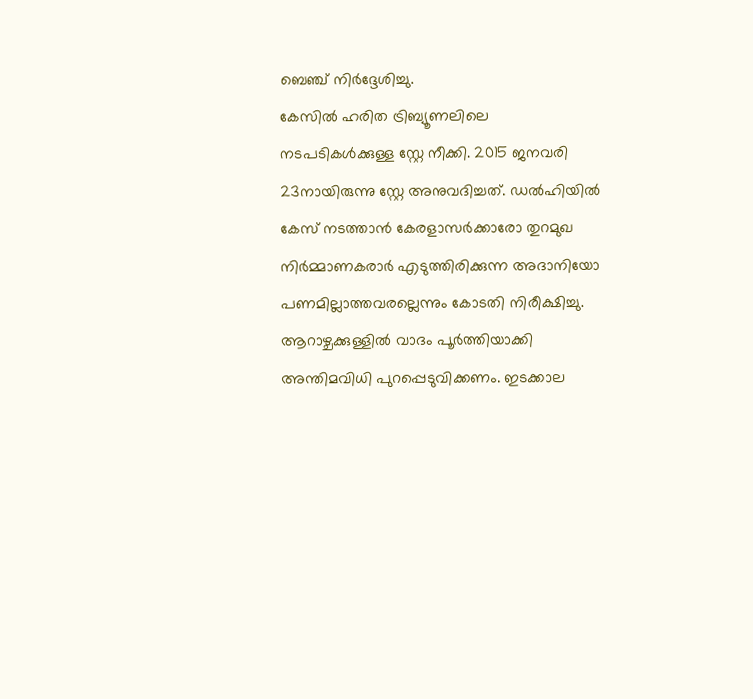ബെഞ്ച് നിർദ്ദേശിച്ചു.
കേസിൽ ഹരിത ട്രിബ്യൂണലിലെ നടപടികൾക്കുള്ള സ്റ്റേ നീക്കി. 2015 ജനവരി 23നായിരുന്നു സ്റ്റേ അനുവദിച്ചത്. ഡൽഹിയിൽ കേസ് നടത്താൻ കേരളാസർക്കാരോ തുറമുഖ നിർമ്മാണകരാർ എടുത്തിരിക്കുന്ന അദാനിയോ പണമില്ലാത്തവരല്ലെന്നും കോടതി നിരീക്ഷിച്ചു. ആറാഴ്ചക്കുള്ളിൽ വാദം പൂർത്തിയാക്കി അന്തിമവിധി പുറപ്പെടുവിക്കണം. ഇടക്കാല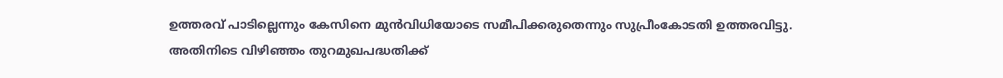ഉത്തരവ് പാടില്ലെന്നും കേസിനെ മുൻവിധിയോടെ സമീപിക്കരുതെന്നും സുപ്രീംകോടതി ഉത്തരവിട്ടു.
അതിനിടെ വിഴിഞ്ഞം തുറമുഖപദ്ധതിക്ക്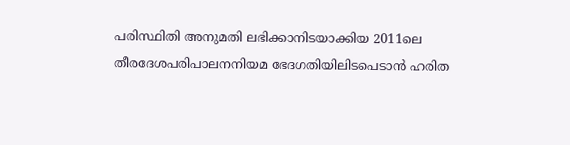പരിസ്ഥിതി അനുമതി ലഭിക്കാനിടയാക്കിയ 2011ലെ തീരദേശപരിപാലനനിയമ ഭേദഗതിയിലിടപെടാൻ ഹരിത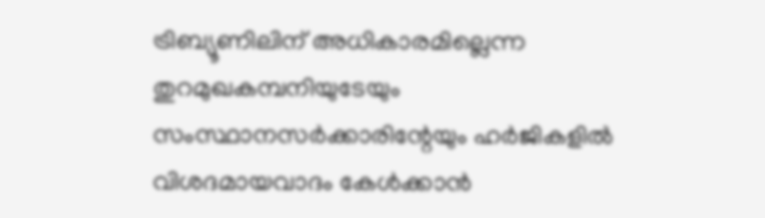ട്രിബ്യൂണിലിന് അധികാരമില്ലെന്ന തുറമുഖകമ്പനിയുടേയും സംസ്ഥാനസർക്കാരിന്റേയും ഹർജികളിൽ വിശദമായവാദം കേൾക്കാൻ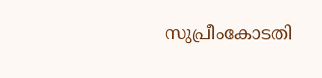സുപ്രീംകോടതി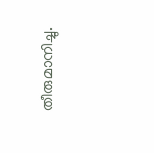തീരുമാനിച്ചു.